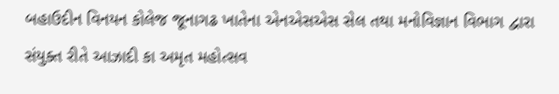બહાઉદીન વિનયન કોલેજ જૂનાગઢ ખાતેના એનએસએસ સેલ તથા મનોવિજ્ઞાન વિભાગ દ્વારા સંયુક્ત રીતે આઝાદી કા અમૃત મહોત્સવ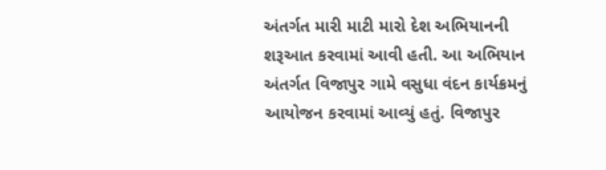અંતર્ગત મારી માટી મારો દેશ અભિયાનની શરૂઆત કરવામાં આવી હતી. આ અભિયાન અંતર્ગત વિજાપુર ગામે વસુધા વંદન કાર્યક્રમનું આયોજન કરવામાં આવ્યું હતું. વિજાપુર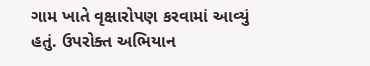ગામ ખાતે વૃક્ષારોપણ કરવામાં આવ્યું હતું. ઉપરોક્ત અભિયાન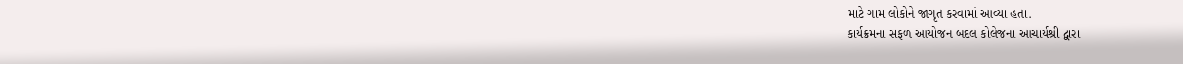માટે ગામ લોકોને જાગૃત કરવામાં આવ્યા હતા.
કાર્યક્રમના સફળ આયોજન બદલ કોલેજના આચાર્યશ્રી દ્વારા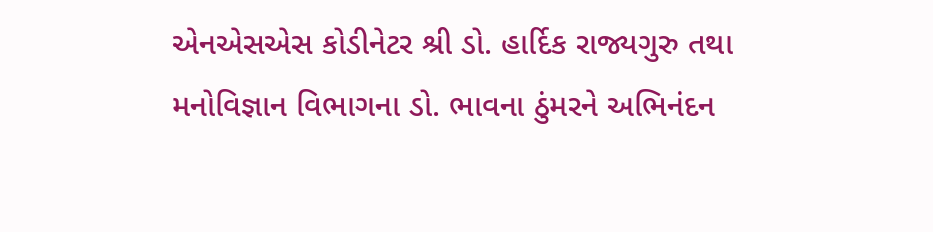એનએસએસ કોડીનેટર શ્રી ડો. હાર્દિક રાજ્યગુરુ તથા મનોવિજ્ઞાન વિભાગના ડો. ભાવના ઠુંમરને અભિનંદન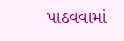પાઠવવામાં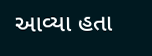આવ્યા હતા